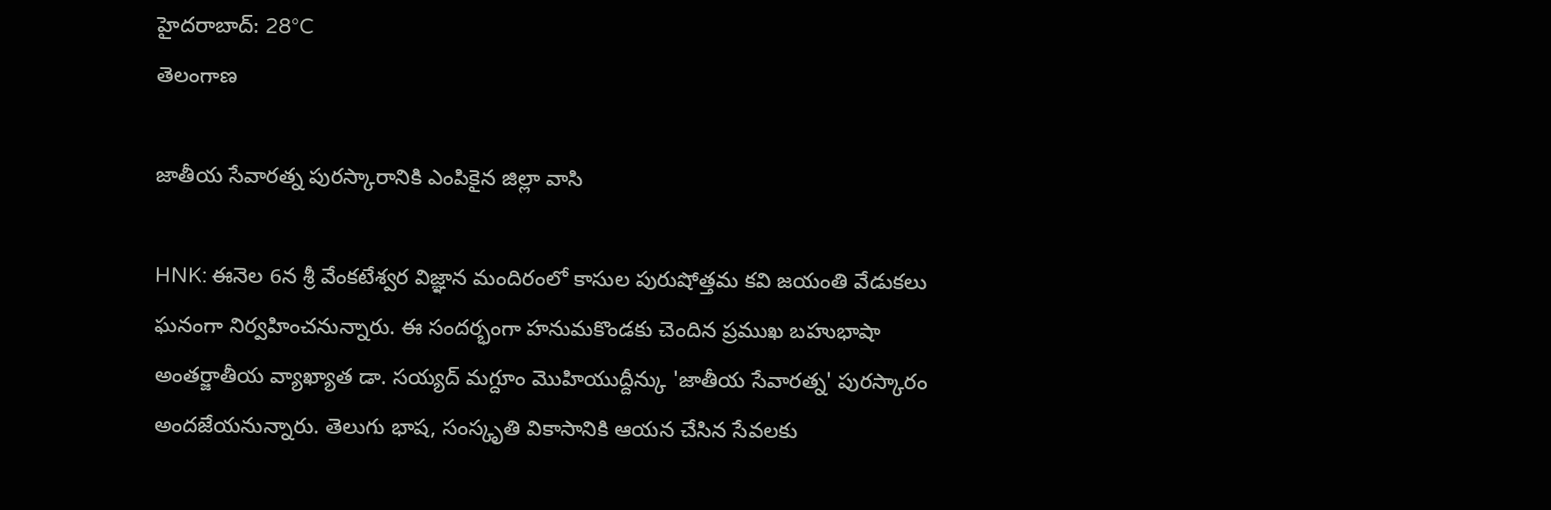హైదరాబాద్: 28°C
తెలంగాణ

జాతీయ సేవారత్న పురస్కారానికి ఎంపికైన జిల్లా వాసి

HNK: ఈనెల 6న శ్రీ వేంకటేశ్వర విజ్ఞాన మందిరంలో కాసుల పురుషోత్తమ కవి జయంతి వేడుకలు ఘనంగా నిర్వహించనున్నారు. ఈ సందర్భంగా హనుమకొండకు చెందిన ప్రముఖ బహుభాషా అంతర్జాతీయ వ్యాఖ్యాత డా. సయ్యద్ మగ్దూం మొహియుద్దీన్కు 'జాతీయ సేవారత్న' పురస్కారం అందజేయనున్నారు. తెలుగు భాష, సంస్కృతి వికాసానికి ఆయన చేసిన సేవలకు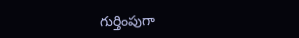గుర్తింపుగా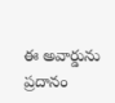ఈ అవార్డును ప్రదానం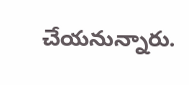చేయనున్నారు.